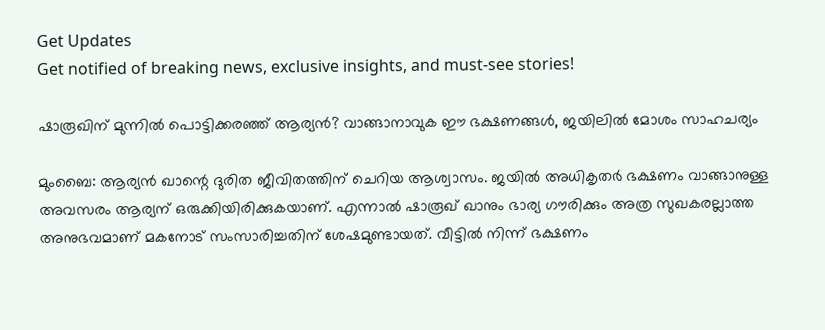Get Updates
Get notified of breaking news, exclusive insights, and must-see stories!

ഷാരൂഖിന് മുന്നില്‍ പൊട്ടിക്കരഞ്ഞ് ആര്യന്‍? വാങ്ങാനാവുക ഈ ഭക്ഷണങ്ങള്‍, ജയിലില്‍ മോശം സാഹചര്യം

മുംബൈ: ആര്യന്‍ ഖാന്റെ ദുരിത ജീവിതത്തിന് ചെറിയ ആശ്വാസം. ജയില്‍ അധികൃതര്‍ ഭക്ഷണം വാങ്ങാനുള്ള അവസരം ആര്യന് ഒരുക്കിയിരിക്കുകയാണ്. എന്നാല്‍ ഷാരൂഖ് ഖാനും ഭാര്യ ഗൗരിക്കും അത്ര സുഖകരല്ലാത്ത അനുഭവമാണ് മകനോട് സംസാരിച്ചതിന് ശേഷമുണ്ടായത്. വീട്ടില്‍ നിന്ന് ഭക്ഷണം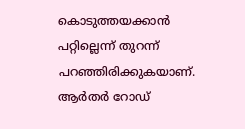കൊടുത്തയക്കാന്‍ പറ്റില്ലെന്ന് തുറന്ന് പറഞ്ഞിരിക്കുകയാണ്. ആര്‍തര്‍ റോഡ്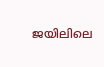ജയിലിലെ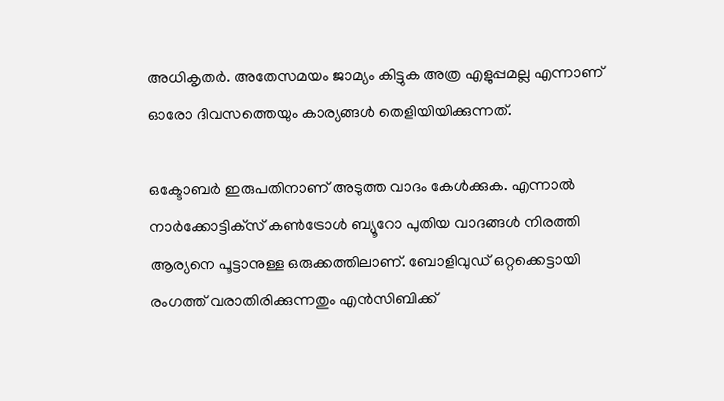അധികൃതര്‍. അതേസമയം ജാമ്യം കിട്ടുക അത്ര എളുപ്പമല്ല എന്നാണ് ഓരോ ദിവസത്തെയും കാര്യങ്ങള്‍ തെളിയിയിക്കുന്നത്.

ഒക്ടോബര്‍ ഇരുപതിനാണ് അടുത്ത വാദം കേള്‍ക്കുക. എന്നാല്‍ നാര്‍ക്കോട്ടിക്‌സ് കണ്‍ട്രോള്‍ ബ്യൂറോ പുതിയ വാദങ്ങള്‍ നിരത്തി ആര്യനെ പൂട്ടാനുള്ള ഒരുക്കത്തിലാണ്. ബോളിവുഡ് ഒറ്റക്കെട്ടായി രംഗത്ത് വരാതിരിക്കുന്നതും എന്‍സിബിക്ക്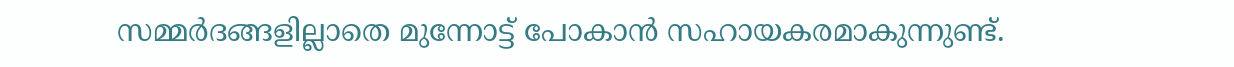സമ്മര്‍ദങ്ങളില്ലാതെ മുന്നോട്ട് പോകാന്‍ സഹായകരമാകുന്നുണ്ട്.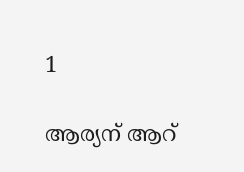1

ആര്യന് ആറ്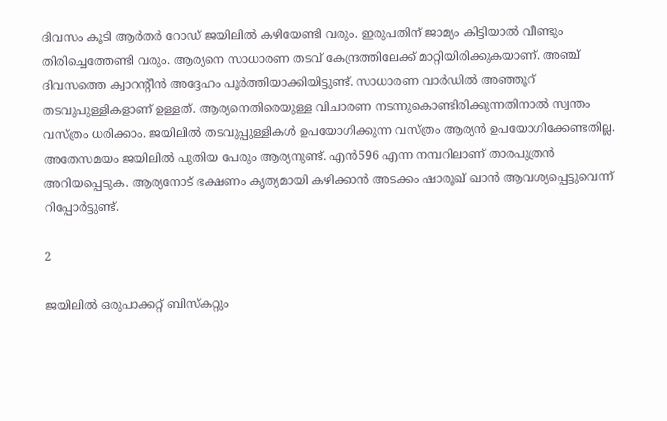ദിവസം കൂടി ആര്‍തര്‍ റോഡ് ജയിലില്‍ കഴിയേണ്ടി വരും. ഇരുപതിന് ജാമ്യം കിട്ടിയാല്‍ വീണ്ടും തിരിച്ചെത്തേണ്ടി വരും. ആര്യനെ സാധാരണ തടവ് കേന്ദ്രത്തിലേക്ക് മാറ്റിയിരിക്കുകയാണ്. അഞ്ച് ദിവസത്തെ ക്വാറന്റീന്‍ അദ്ദേഹം പൂര്‍ത്തിയാക്കിയിട്ടുണ്ട്. സാധാരണ വാര്‍ഡില്‍ അഞ്ഞൂറ് തടവുപുള്ളികളാണ് ഉള്ളത്. ആര്യനെതിരെയുള്ള വിചാരണ നടന്നുകൊണ്ടിരിക്കുന്നതിനാല്‍ സ്വന്തം വസ്ത്രം ധരിക്കാം. ജയിലില്‍ തടവുപ്പുള്ളികള്‍ ഉപയോഗിക്കുന്ന വസ്ത്രം ആര്യന്‍ ഉപയോഗിക്കേണ്ടതില്ല. അതേസമയം ജയിലില്‍ പുതിയ പേരും ആര്യനുണ്ട്. എന്‍596 എന്ന നമ്പറിലാണ് താരപുത്രന്‍ അറിയപ്പെടുക. ആര്യനോട് ഭക്ഷണം കൃത്യമായി കഴിക്കാന്‍ അടക്കം ഷാരൂഖ് ഖാന്‍ ആവശ്യപ്പെട്ടുവെന്ന് റിപ്പോര്‍ട്ടുണ്ട്.

2

ജയിലില്‍ ഒരുപാക്കറ്റ് ബിസ്‌കറ്റും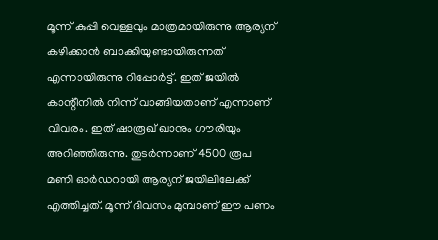മൂന്ന് കുപ്പി വെള്ളവും മാത്രമായിരുന്നു ആര്യന് കഴിക്കാന്‍ ബാക്കിയുണ്ടായിരുന്നത് എന്നായിരുന്നു റിപ്പോര്‍ട്ട്. ഇത് ജയില്‍ കാന്റീനില്‍ നിന്ന് വാങ്ങിയതാണ് എന്നാണ് വിവരം. ഇത് ഷാരൂഖ് ഖാനും ഗൗരിയും അറിഞ്ഞിരുന്നു. തുടര്‍ന്നാണ് 4500 രൂപ മണി ഓര്‍ഡറായി ആര്യന് ജയിലിലേക്ക് എത്തിച്ചത്. മൂന്ന് ദിവസം മുമ്പാണ് ഈ പണം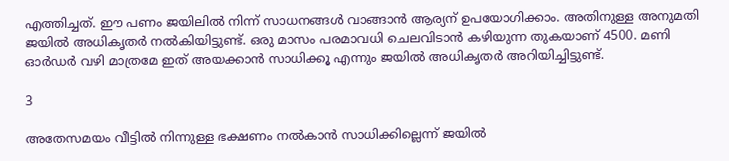എത്തിച്ചത്. ഈ പണം ജയിലില്‍ നിന്ന് സാധനങ്ങള്‍ വാങ്ങാന്‍ ആര്യന് ഉപയോഗിക്കാം. അതിനുള്ള അനുമതി ജയില്‍ അധികൃതര്‍ നല്‍കിയിട്ടുണ്ട്. ഒരു മാസം പരമാവധി ചെലവിടാന്‍ കഴിയുന്ന തുകയാണ് 4500. മണി ഓര്‍ഡര്‍ വഴി മാത്രമേ ഇത് അയക്കാന്‍ സാധിക്കൂ എന്നും ജയില്‍ അധികൃതര്‍ അറിയിച്ചിട്ടുണ്ട്.

3

അതേസമയം വീട്ടില്‍ നിന്നുള്ള ഭക്ഷണം നല്‍കാന്‍ സാധിക്കില്ലെന്ന് ജയില്‍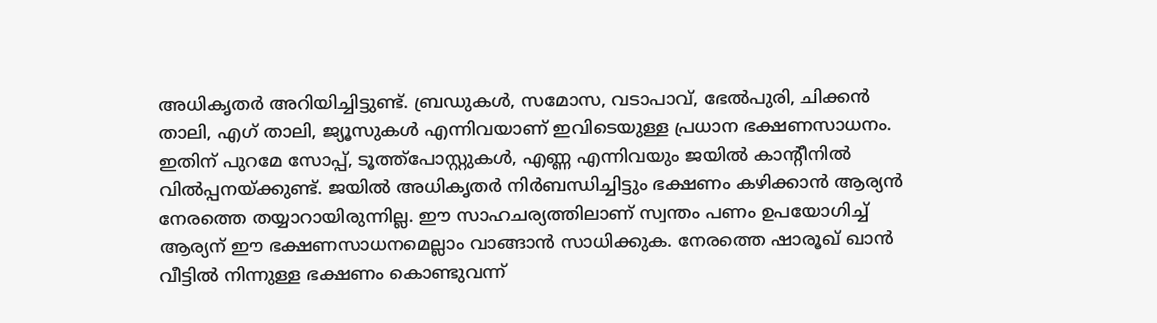അധികൃതര്‍ അറിയിച്ചിട്ടുണ്ട്. ബ്രഡുകള്‍, സമോസ, വടാപാവ്, ഭേല്‍പുരി, ചിക്കന്‍ താലി, എഗ് താലി, ജ്യൂസുകള്‍ എന്നിവയാണ് ഇവിടെയുള്ള പ്രധാന ഭക്ഷണസാധനം. ഇതിന് പുറമേ സോപ്പ്, ടൂത്ത്‌പോസ്റ്റുകള്‍, എണ്ണ എന്നിവയും ജയില്‍ കാന്റീനില്‍ വില്‍പ്പനയ്ക്കുണ്ട്. ജയില്‍ അധികൃതര്‍ നിര്‍ബന്ധിച്ചിട്ടും ഭക്ഷണം കഴിക്കാന്‍ ആര്യന്‍ നേരത്തെ തയ്യാറായിരുന്നില്ല. ഈ സാഹചര്യത്തിലാണ് സ്വന്തം പണം ഉപയോഗിച്ച് ആര്യന് ഈ ഭക്ഷണസാധനമെല്ലാം വാങ്ങാന്‍ സാധിക്കുക. നേരത്തെ ഷാരൂഖ് ഖാന്‍ വീട്ടില്‍ നിന്നുള്ള ഭക്ഷണം കൊണ്ടുവന്ന്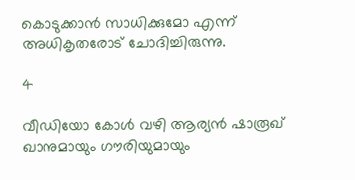കൊടുക്കാന്‍ സാധിക്കുമോ എന്ന് അധികൃതരോട് ചോദിച്ചിരുന്നു.

4

വീഡിയോ കോള്‍ വഴി ആര്യന്‍ ഷാരൂഖ് ഖാനുമായും ഗൗരിയുമായും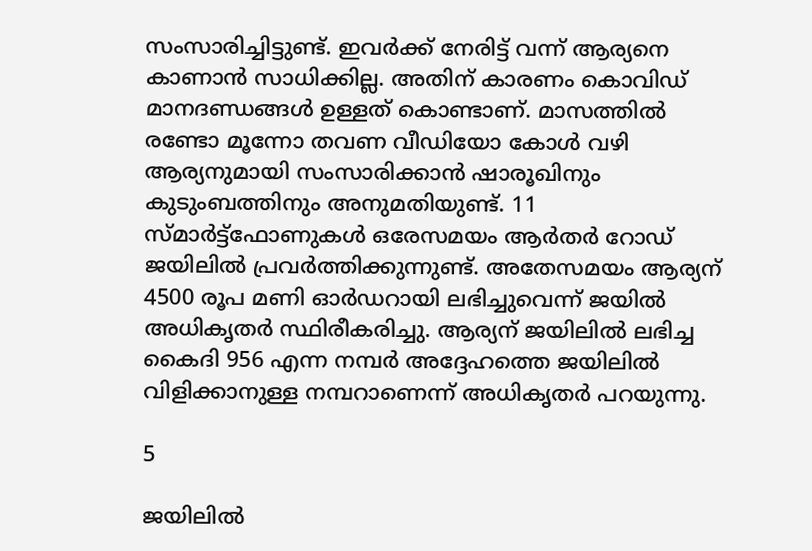സംസാരിച്ചിട്ടുണ്ട്. ഇവര്‍ക്ക് നേരിട്ട് വന്ന് ആര്യനെ കാണാന്‍ സാധിക്കില്ല. അതിന് കാരണം കൊവിഡ് മാനദണ്ഡങ്ങള്‍ ഉള്ളത് കൊണ്ടാണ്. മാസത്തില്‍ രണ്ടോ മൂന്നോ തവണ വീഡിയോ കോള്‍ വഴി ആര്യനുമായി സംസാരിക്കാന്‍ ഷാരൂഖിനും കുടുംബത്തിനും അനുമതിയുണ്ട്. 11 സ്മാര്‍ട്ട്‌ഫോണുകള്‍ ഒരേസമയം ആര്‍തര്‍ റോഡ് ജയിലില്‍ പ്രവര്‍ത്തിക്കുന്നുണ്ട്. അതേസമയം ആര്യന് 4500 രൂപ മണി ഓര്‍ഡറായി ലഭിച്ചുവെന്ന് ജയില്‍ അധികൃതര്‍ സ്ഥിരീകരിച്ചു. ആര്യന് ജയിലില്‍ ലഭിച്ച കൈദി 956 എന്ന നമ്പര്‍ അദ്ദേഹത്തെ ജയിലില്‍ വിളിക്കാനുള്ള നമ്പറാണെന്ന് അധികൃതര്‍ പറയുന്നു.

5

ജയിലില്‍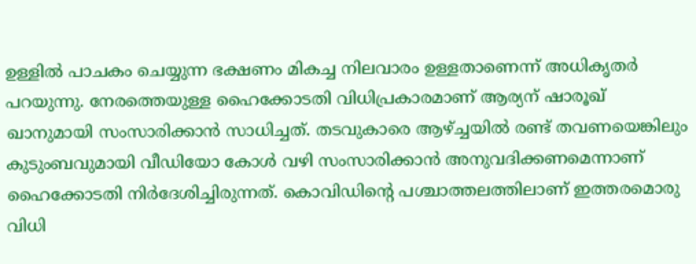ഉള്ളില്‍ പാചകം ചെയ്യുന്ന ഭക്ഷണം മികച്ച നിലവാരം ഉള്ളതാണെന്ന് അധികൃതര്‍ പറയുന്നു. നേരത്തെയുള്ള ഹൈക്കോടതി വിധിപ്രകാരമാണ് ആര്യന് ഷാരൂഖ് ഖാനുമായി സംസാരിക്കാന്‍ സാധിച്ചത്. തടവുകാരെ ആഴ്ച്ചയില്‍ രണ്ട് തവണയെങ്കിലും കുടുംബവുമായി വീഡിയോ കോള്‍ വഴി സംസാരിക്കാന്‍ അനുവദിക്കണമെന്നാണ് ഹൈക്കോടതി നിര്‍ദേശിച്ചിരുന്നത്. കൊവിഡിന്റെ പശ്ചാത്തലത്തിലാണ് ഇത്തരമൊരു വിധി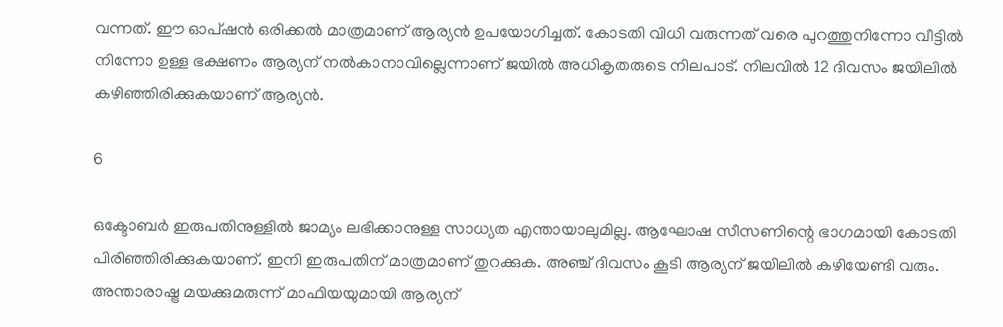വന്നത്. ഈ ഓപ്ഷന്‍ ഒരിക്കല്‍ മാത്രമാണ് ആര്യന്‍ ഉപയോഗിച്ചത്. കോടതി വിധി വരുന്നത് വരെ പുറത്തുനിന്നോ വീട്ടില്‍ നിന്നോ ഉള്ള ഭക്ഷണം ആര്യന് നല്‍കാനാവില്ലെന്നാണ് ജയില്‍ അധികൃതരുടെ നിലപാട്. നിലവില്‍ 12 ദിവസം ജയിലില്‍ കഴിഞ്ഞിരിക്കുകയാണ് ആര്യന്‍.

6

ഒക്ടോബര്‍ ഇരുപതിനുള്ളില്‍ ജാമ്യം ലഭിക്കാനുള്ള സാധ്യത എന്തായാലുമില്ല. ആഘോഷ സീസണിന്റെ ഭാഗമായി കോടതി പിരിഞ്ഞിരിക്കുകയാണ്. ഇനി ഇരുപതിന് മാത്രമാണ് തുറക്കുക. അഞ്ച് ദിവസം കൂടി ആര്യന് ജയിലില്‍ കഴിയേണ്ടി വരും. അന്താരാഷ്ട്ര മയക്കുമരുന്ന് മാഫിയയുമായി ആര്യന്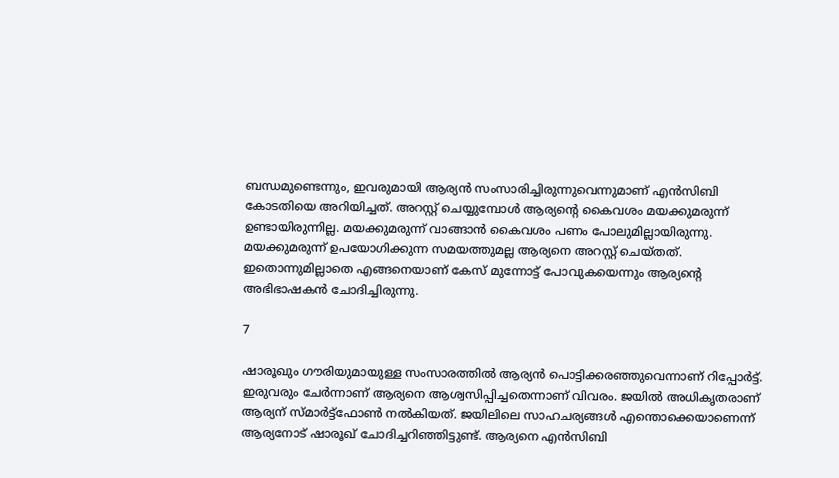ബന്ധമുണ്ടെന്നും, ഇവരുമായി ആര്യന്‍ സംസാരിച്ചിരുന്നുവെന്നുമാണ് എന്‍സിബി കോടതിയെ അറിയിച്ചത്. അറസ്റ്റ് ചെയ്യുമ്പോള്‍ ആര്യന്റെ കൈവശം മയക്കുമരുന്ന് ഉണ്ടായിരുന്നില്ല. മയക്കുമരുന്ന് വാങ്ങാന്‍ കൈവശം പണം പോലുമില്ലായിരുന്നു. മയക്കുമരുന്ന് ഉപയോഗിക്കുന്ന സമയത്തുമല്ല ആര്യനെ അറസ്റ്റ് ചെയ്തത്. ഇതൊന്നുമില്ലാതെ എങ്ങനെയാണ് കേസ് മുന്നോട്ട് പോവുകയെന്നും ആര്യന്റെ അഭിഭാഷകന്‍ ചോദിച്ചിരുന്നു.

7

ഷാരൂഖും ഗൗരിയുമായുള്ള സംസാരത്തില്‍ ആര്യന്‍ പൊട്ടിക്കരഞ്ഞുവെന്നാണ് റിപ്പോര്‍ട്ട്. ഇരുവരും ചേര്‍ന്നാണ് ആര്യനെ ആശ്വസിപ്പിച്ചതെന്നാണ് വിവരം. ജയില്‍ അധികൃതരാണ് ആര്യന് സ്മാര്‍ട്ട്‌ഫോണ്‍ നല്‍കിയത്. ജയിലിലെ സാഹചര്യങ്ങള്‍ എന്തൊക്കെയാണെന്ന് ആര്യനോട് ഷാരൂഖ് ചോദിച്ചറിഞ്ഞിട്ടുണ്ട്. ആര്യനെ എന്‍സിബി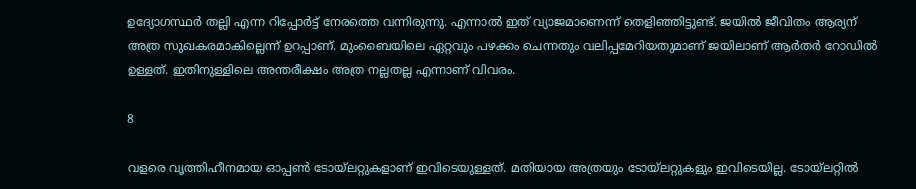ഉദ്യോഗസ്ഥര്‍ തല്ലി എന്ന റിപ്പോര്‍ട്ട് നേരത്തെ വന്നിരുന്നു. എന്നാല്‍ ഇത് വ്യാജമാണെന്ന് തെളിഞ്ഞിട്ടുണ്ട്. ജയില്‍ ജീവിതം ആര്യന് അത്ര സുഖകരമാകില്ലെന്ന് ഉറപ്പാണ്. മുംബൈയിലെ ഏറ്റവും പഴക്കം ചെന്നതും വലിപ്പമേറിയതുമാണ് ജയിലാണ് ആര്‍തര്‍ റോഡില്‍ ഉള്ളത്. ഇതിനുള്ളിലെ അന്തരീക്ഷം അത്ര നല്ലതല്ല എന്നാണ് വിവരം.

8

വളരെ വൃത്തിഹീനമായ ഓപ്പണ്‍ ടോയ്‌ലറ്റുകളാണ് ഇവിടെയുള്ളത്. മതിയായ അത്രയും ടോയ്‌ലറ്റുകളും ഇവിടെയില്ല. ടോയ്‌ലറ്റില്‍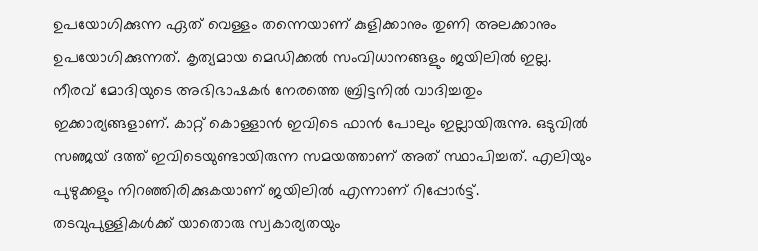ഉപയോഗിക്കുന്ന ഏത് വെള്ളം തന്നെയാണ് കുളിക്കാനും തുണി അലക്കാനും ഉപയോഗിക്കുന്നത്. കൃത്യമായ മെഡിക്കല്‍ സംവിധാനങ്ങളും ജയിലില്‍ ഇല്ല. നീരവ് മോദിയുടെ അഭിഭാഷകര്‍ നേരത്തെ ബ്രിട്ടനില്‍ വാദിച്ചതും ഇക്കാര്യങ്ങളാണ്. കാറ്റ് കൊള്ളാന്‍ ഇവിടെ ഫാന്‍ പോലും ഇല്ലായിരുന്നു. ഒടുവില്‍ സഞ്ജയ് ദത്ത് ഇവിടെയുണ്ടായിരുന്ന സമയത്താണ് അത് സ്ഥാപിച്ചത്. എലിയും പുഴുക്കളും നിറഞ്ഞിരിക്കുകയാണ് ജയിലില്‍ എന്നാണ് റിപ്പോര്‍ട്ട്. തടവുപുള്ളികള്‍ക്ക് യാതൊരു സ്വകാര്യതയും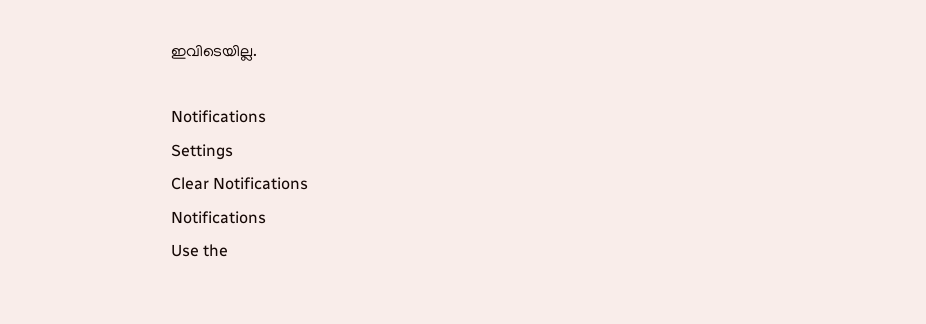ഇവിടെയില്ല.

Notifications
Settings
Clear Notifications
Notifications
Use the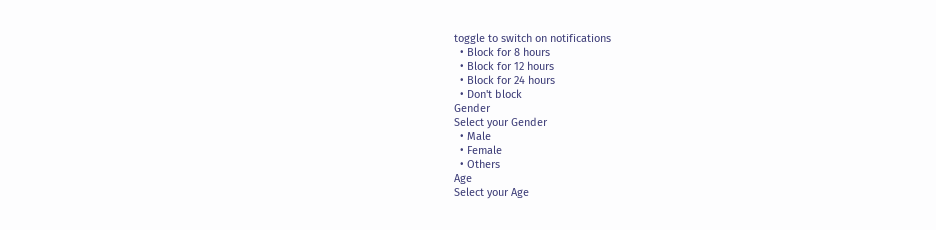toggle to switch on notifications
  • Block for 8 hours
  • Block for 12 hours
  • Block for 24 hours
  • Don't block
Gender
Select your Gender
  • Male
  • Female
  • Others
Age
Select your Age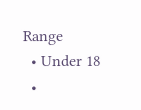Range
  • Under 18
  •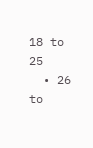18 to 25
  • 26 to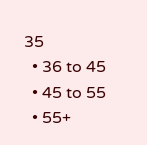35
  • 36 to 45
  • 45 to 55
  • 55+